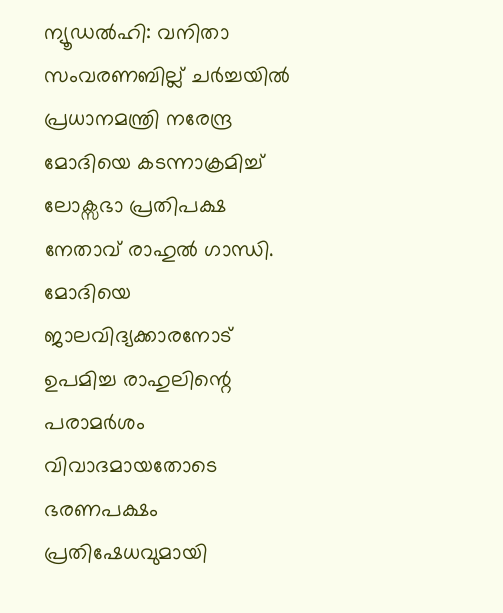ന്യൂഡൽഹി: വനിതാ സംവരണബില്ല് ചർച്ചയിൽ പ്രധാനമന്ത്രി നരേന്ദ്ര മോദിയെ കടന്നാക്രമിച്ച് ലോക്സഭാ പ്രതിപക്ഷ നേതാവ് രാഹുൽ ഗാന്ധി. മോദിയെ ജാലവിദ്യക്കാരനോട് ഉപമിച്ച രാഹുലിന്റെ പരാമർശം വിവാദമായതോടെ ഭരണപക്ഷം പ്രതിഷേധവുമായി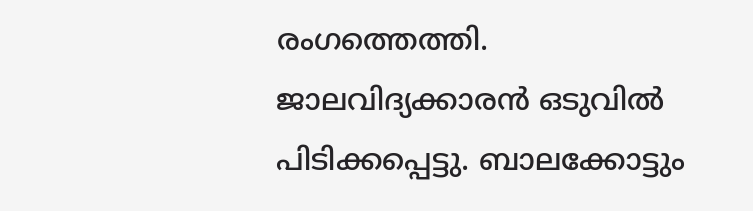രംഗത്തെത്തി.
ജാലവിദ്യക്കാരൻ ഒടുവിൽ പിടിക്കപ്പെട്ടു. ബാലക്കോട്ടും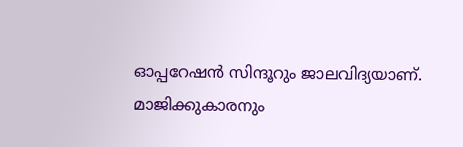ഓപ്പറേഷൻ സിന്ദൂറും ജാലവിദ്യയാണ്. മാജിക്കുകാരനും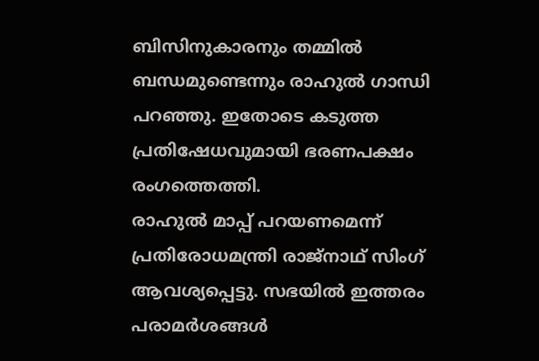ബിസിനുകാരനും തമ്മിൽ ബന്ധമുണ്ടെന്നും രാഹുൽ ഗാന്ധി പറഞ്ഞു. ഇതോടെ കടുത്ത പ്രതിഷേധവുമായി ഭരണപക്ഷം രംഗത്തെത്തി.
രാഹുൽ മാപ്പ് പറയണമെന്ന് പ്രതിരോധമന്ത്രി രാജ്നാഥ് സിംഗ് ആവശ്യപ്പെട്ടു. സഭയിൽ ഇത്തരം പരാമർശങ്ങൾ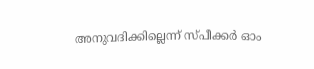അനുവദിക്കില്ലെന്ന് സ്പീക്കർ ഓം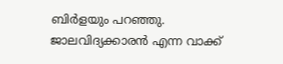ബിർളയും പറഞ്ഞു. ജാലവിദ്യക്കാരൻ എന്ന വാക്ക്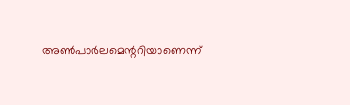അൺപാർലമെന്ററിയാണെന്ന്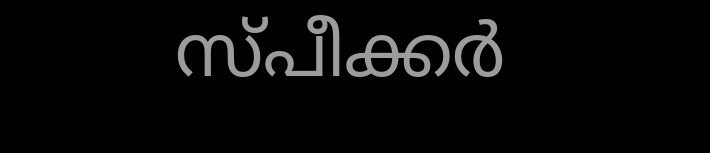സ്പീക്കർ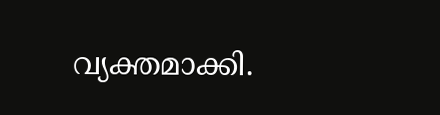വ്യക്തമാക്കി.